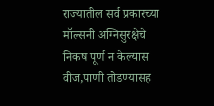राज्यातील सर्व प्रकारच्या मॉल्सनी अग्निसुरक्षेचे निकष पूर्ण न केल्यास वीज,पाणी तोडण्यासह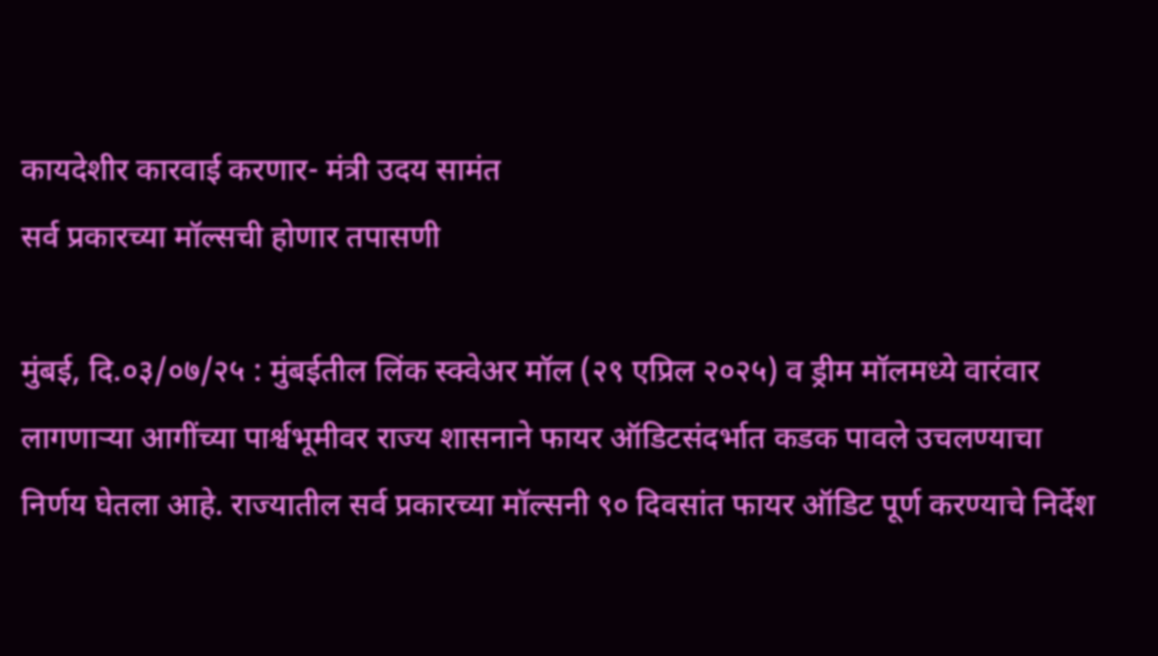कायदेशीर कारवाई करणार- मंत्री उदय सामंत
सर्व प्रकारच्या मॉल्सची होणार तपासणी

मुंबई, दि.०३/०७/२५ : मुंबईतील लिंक स्क्वेअर मॉल (२९ एप्रिल २०२५) व ड्रीम मॉलमध्ये वारंवार लागणाऱ्या आगींच्या पार्श्वभूमीवर राज्य शासनाने फायर ऑडिटसंदर्भात कडक पावले उचलण्याचा निर्णय घेतला आहे. राज्यातील सर्व प्रकारच्या मॉल्सनी ९० दिवसांत फायर ऑडिट पूर्ण करण्याचे निर्देश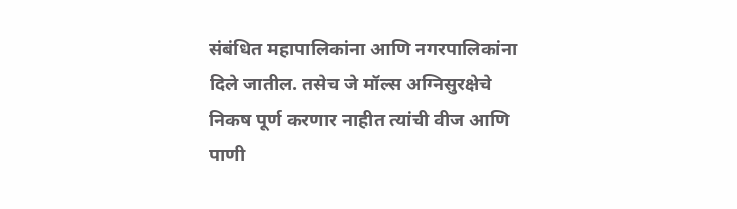संबंधित महापालिकांना आणि नगरपालिकांना दिले जातील. तसेच जे मॉल्स अग्निसुरक्षेचे निकष पूर्ण करणार नाहीत त्यांची वीज आणि पाणी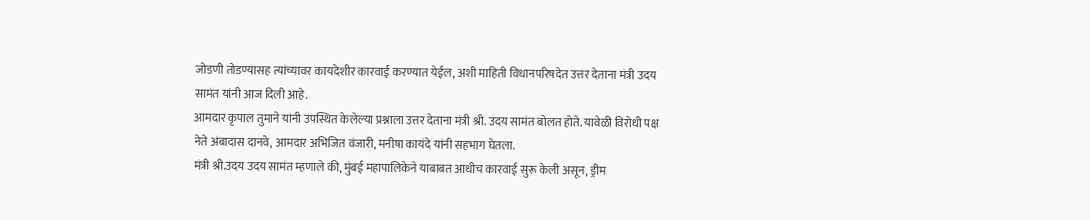जोडणी तोडण्यासह त्यांच्यावर कायदेशीर कारवाई करण्यात येईल, अशी माहिती विधानपरिषदेत उत्तर देताना मंत्री उदय सामंत यांनी आज दिली आहे.
आमदार कृपाल तुमाने यांनी उपस्थित केलेल्या प्रश्नाला उत्तर देताना मंत्री श्री. उदय सामंत बोलत होते. यावेळी विरोधी पक्ष नेते अंबादास दानवे, आमदार अभिजित वंजारी, मनीषा कायंदे यांनी सहभाग घेतला.
मंत्री श्री.उदय उदय सामंत म्हणाले की, मुंबई महापालिकेने याबाबत आधीच कारवाई सुरू केली असून, ड्रीम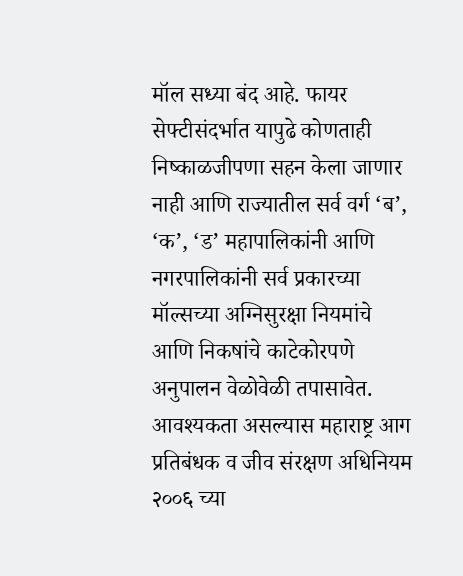मॉल सध्या बंद आहे. फायर सेफ्टीसंदर्भात यापुढे कोणताही निष्काळजीपणा सहन केला जाणार नाही आणि राज्यातील सर्व वर्ग ‘ब’, ‘क’, ‘ड’ महापालिकांनी आणि नगरपालिकांनी सर्व प्रकारच्या मॉल्सच्या अग्निसुरक्षा नियमांचे आणि निकषांचे काटेकोरपणे अनुपालन वेळोवेळी तपासावेत. आवश्यकता असल्यास महाराष्ट्र आग प्रतिबंधक व जीव संरक्षण अधिनियम २००६ च्या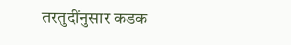तरतुदींनुसार कडक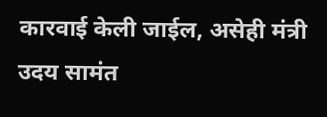कारवाई केली जाईल, असेही मंत्री उदय सामंत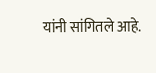यांनी सांगितले आहे.